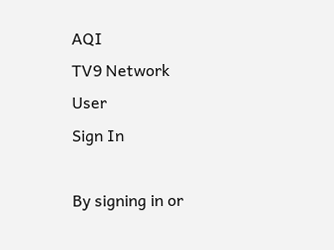AQI
TV9 Network
User
Sign In

By signing in or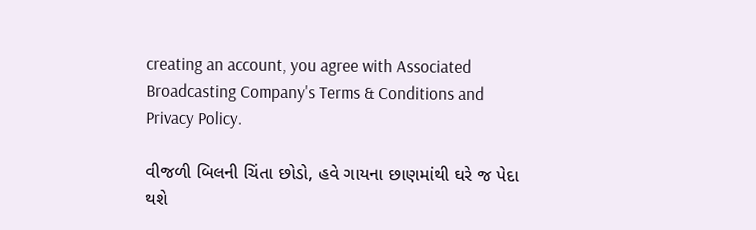creating an account, you agree with Associated Broadcasting Company's Terms & Conditions and Privacy Policy.

વીજળી બિલની ચિંતા છોડો, હવે ગાયના છાણમાંથી ઘરે જ પેદા થશે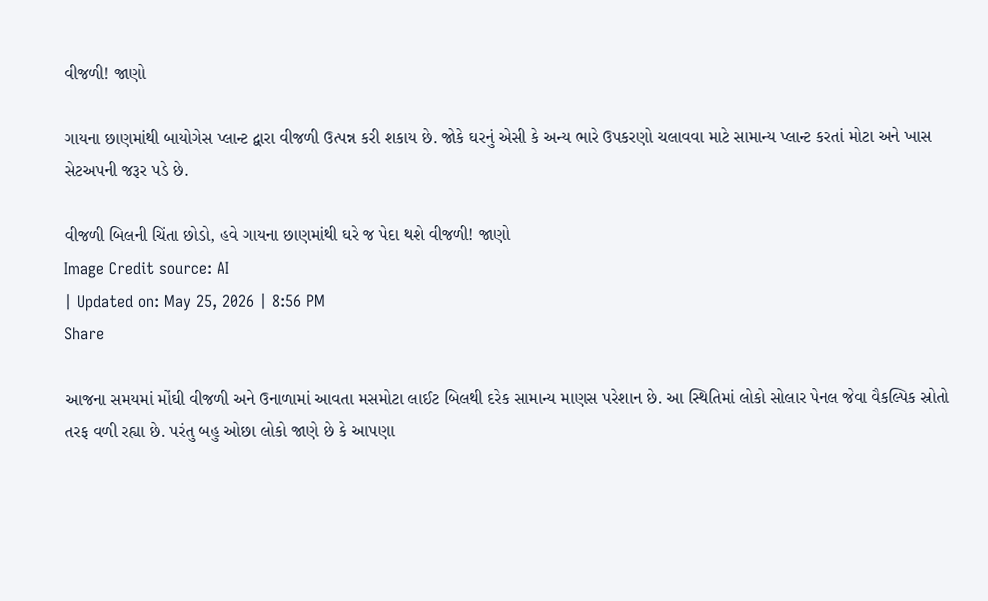વીજળી! જાણો

ગાયના છાણમાંથી બાયોગેસ પ્લાન્ટ દ્વારા વીજળી ઉત્પન્ન કરી શકાય છે. જોકે ઘરનું એસી કે અન્ય ભારે ઉપકરણો ચલાવવા માટે સામાન્ય પ્લાન્ટ કરતાં મોટા અને ખાસ સેટઅપની જરૂર પડે છે.

વીજળી બિલની ચિંતા છોડો, હવે ગાયના છાણમાંથી ઘરે જ પેદા થશે વીજળી! જાણો
Image Credit source: AI
| Updated on: May 25, 2026 | 8:56 PM
Share

આજના સમયમાં મોંઘી વીજળી અને ઉનાળામાં આવતા મસમોટા લાઈટ બિલથી દરેક સામાન્ય માણસ પરેશાન છે. આ સ્થિતિમાં લોકો સોલાર પેનલ જેવા વૈકલ્પિક સ્રોતો તરફ વળી રહ્યા છે. પરંતુ બહુ ઓછા લોકો જાણે છે કે આપણા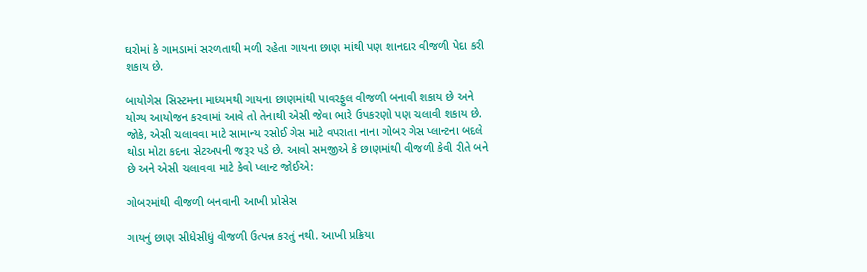ઘરોમાં કે ગામડામાં સરળતાથી મળી રહેતા ગાયના છાણ માંથી પણ શાનદાર વીજળી પેદા કરી શકાય છે.

બાયોગેસ સિસ્ટમના માધ્યમથી ગાયના છાણમાંથી પાવરફુલ વીજળી બનાવી શકાય છે અને યોગ્ય આયોજન કરવામાં આવે તો તેનાથી એસી જેવા ભારે ઉપકરણો પણ ચલાવી શકાય છે. જોકે, એસી ચલાવવા માટે સામાન્ય રસોઈ ગેસ માટે વપરાતા નાના ગોબર ગેસ પ્લાન્ટના બદલે થોડા મોટા કદના સેટઅપની જરૂર પડે છે. આવો સમજીએ કે છાણમાંથી વીજળી કેવી રીતે બને છે અને એસી ચલાવવા માટે કેવો પ્લાન્ટ જોઈએ:

ગોબરમાંથી વીજળી બનવાની આખી પ્રોસેસ

ગાયનું છાણ સીધેસીધું વીજળી ઉત્પન્ન કરતું નથી. આખી પ્રક્રિયા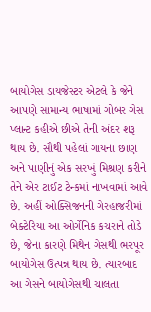બાયોગેસ ડાયજેસ્ટર એટલે કે જેને આપણે સામાન્ય ભાષામાં ગોબર ગેસ પ્લાન્ટ કહીએ છીએ તેની અંદર શરૂ થાય છે. સૌથી પહેલાં ગાયના છાણ અને પાણીનું એક સરખું મિશ્રણ કરીને તેને એર ટાઈટ ટેન્કમાં નાખવામાં આવે છે. અહીં ઓક્સિજનની ગેરહાજરીમાં બેક્ટેરિયા આ ઓર્ગેનિક કચરાને તોડે છે, જેના કારણે મિથેન ગેસથી ભરપૂર બાયોગેસ ઉત્પન્ન થાય છે. ત્યારબાદ આ ગેસને બાયોગેસથી ચાલતા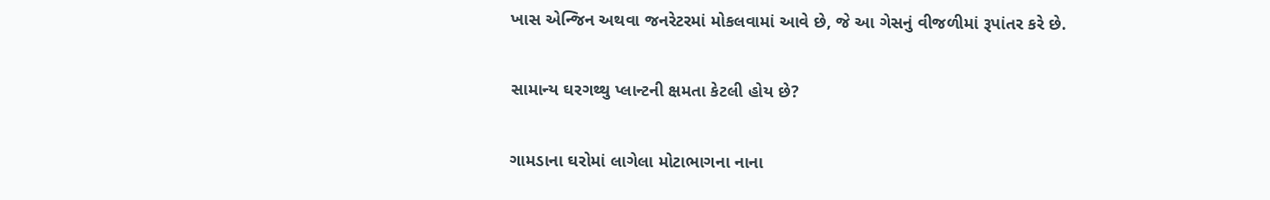ખાસ એન્જિન અથવા જનરેટરમાં મોકલવામાં આવે છે, જે આ ગેસનું વીજળીમાં રૂપાંતર કરે છે.

સામાન્ય ઘરગથ્થુ પ્લાન્ટની ક્ષમતા કેટલી હોય છે?

ગામડાના ઘરોમાં લાગેલા મોટાભાગના નાના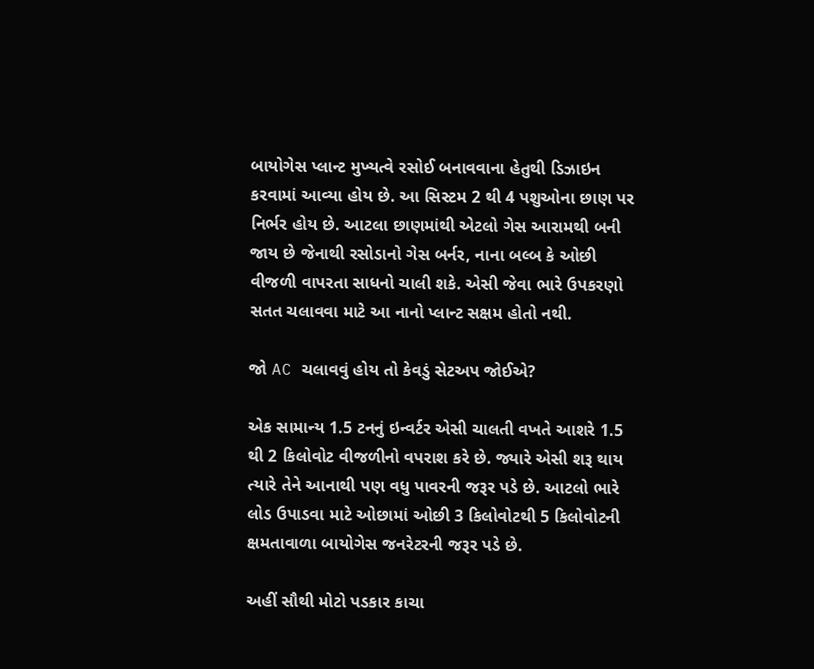બાયોગેસ પ્લાન્ટ મુખ્યત્વે રસોઈ બનાવવાના હેતુથી ડિઝાઇન કરવામાં આવ્યા હોય છે. આ સિસ્ટમ 2 થી 4 પશુઓના છાણ પર નિર્ભર હોય છે. આટલા છાણમાંથી એટલો ગેસ આરામથી બની જાય છે જેનાથી રસોડાનો ગેસ બર્નર, નાના બલ્બ કે ઓછી વીજળી વાપરતા સાધનો ચાલી શકે. એસી જેવા ભારે ઉપકરણો સતત ચલાવવા માટે આ નાનો પ્લાન્ટ સક્ષમ હોતો નથી.

જો AC ચલાવવું હોય તો કેવડું સેટઅપ જોઈએ?

એક સામાન્ય 1.5 ટનનું ઇન્વર્ટર એસી ચાલતી વખતે આશરે 1.5 થી 2 કિલોવોટ વીજળીનો વપરાશ કરે છે. જ્યારે એસી શરૂ થાય ત્યારે તેને આનાથી પણ વધુ પાવરની જરૂર પડે છે. આટલો ભારે લોડ ઉપાડવા માટે ઓછામાં ઓછી 3 કિલોવોટથી 5 કિલોવોટની ક્ષમતાવાળા બાયોગેસ જનરેટરની જરૂર પડે છે.

અહીં સૌથી મોટો પડકાર કાચા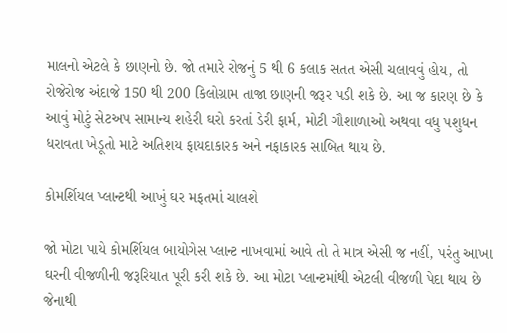માલનો એટલે કે છાણનો છે. જો તમારે રોજનું 5 થી 6 કલાક સતત એસી ચલાવવું હોય, તો રોજેરોજ અંદાજે 150 થી 200 કિલોગ્રામ તાજા છાણની જરૂર પડી શકે છે. આ જ કારણ છે કે આવું મોટું સેટઅપ સામાન્ય શહેરી ઘરો કરતાં ડેરી ફાર્મ, મોટી ગૌશાળાઓ અથવા વધુ પશુધન ધરાવતા ખેડૂતો માટે અતિશય ફાયદાકારક અને નફાકારક સાબિત થાય છે.

કોમર્શિયલ પ્લાન્ટથી આખું ઘર મફતમાં ચાલશે

જો મોટા પાયે કોમર્શિયલ બાયોગેસ પ્લાન્ટ નાખવામાં આવે તો તે માત્ર એસી જ નહીં, પરંતુ આખા ઘરની વીજળીની જરૂરિયાત પૂરી કરી શકે છે. આ મોટા પ્લાન્ટમાંથી એટલી વીજળી પેદા થાય છે જેનાથી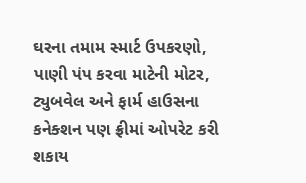ઘરના તમામ સ્માર્ટ ઉપકરણો, પાણી પંપ કરવા માટેની મોટર, ટ્યુબવેલ અને ફાર્મ હાઉસના કનેક્શન પણ ફ્રીમાં ઓપરેટ કરી શકાય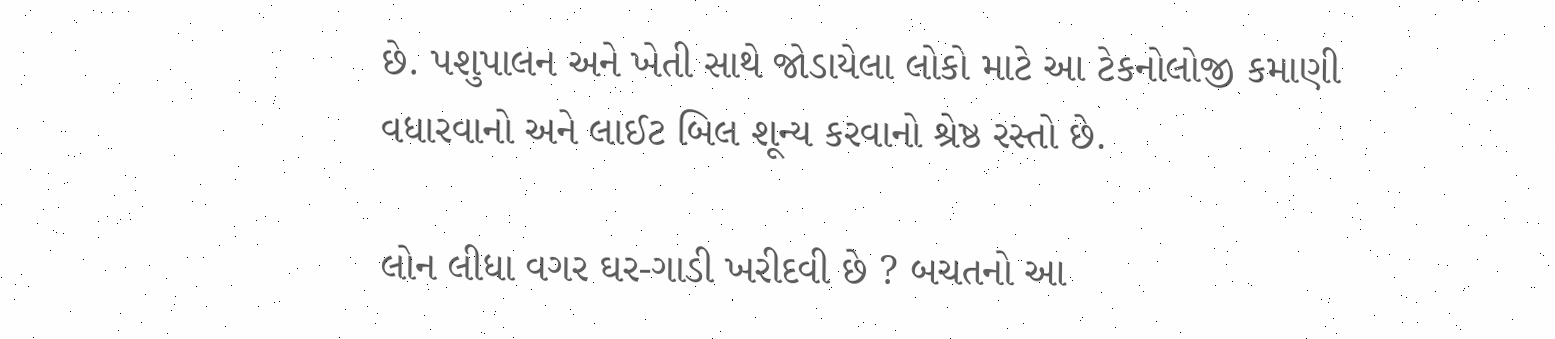છે. પશુપાલન અને ખેતી સાથે જોડાયેલા લોકો માટે આ ટેકનોલોજી કમાણી વધારવાનો અને લાઈટ બિલ શૂન્ય કરવાનો શ્રેષ્ઠ રસ્તો છે.

લોન લીધા વગર ઘર-ગાડી ખરીદવી છે ? બચતનો આ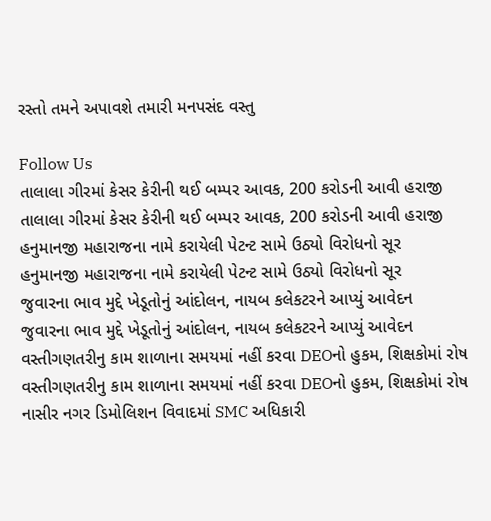રસ્તો તમને અપાવશે તમારી મનપસંદ વસ્તુ

Follow Us
તાલાલા ગીરમાં કેસર કેરીની થઈ બમ્પર આવક, 200 કરોડની આવી હરાજી
તાલાલા ગીરમાં કેસર કેરીની થઈ બમ્પર આવક, 200 કરોડની આવી હરાજી
હનુમાનજી મહારાજના નામે કરાયેલી પેટન્ટ સામે ઉઠ્યો વિરોધનો સૂર
હનુમાનજી મહારાજના નામે કરાયેલી પેટન્ટ સામે ઉઠ્યો વિરોધનો સૂર
જુવારના ભાવ મુદ્દે ખેડૂતોનું આંદોલન, નાયબ કલેકટરને આપ્યું આવેદન
જુવારના ભાવ મુદ્દે ખેડૂતોનું આંદોલન, નાયબ કલેકટરને આપ્યું આવેદન
વસ્તીગણતરીનુ કામ શાળાના સમયમાં નહીં કરવા DEOનો હુકમ, શિક્ષકોમાં રોષ
વસ્તીગણતરીનુ કામ શાળાના સમયમાં નહીં કરવા DEOનો હુકમ, શિક્ષકોમાં રોષ
નાસીર નગર ડિમોલિશન વિવાદમાં SMC અધિકારી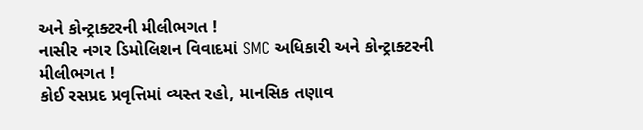અને કોન્ટ્રાક્ટરની મીલીભગત !
નાસીર નગર ડિમોલિશન વિવાદમાં SMC અધિકારી અને કોન્ટ્રાક્ટરની મીલીભગત !
કોઈ રસપ્રદ પ્રવૃત્તિમાં વ્યસ્ત રહો, માનસિક તણાવ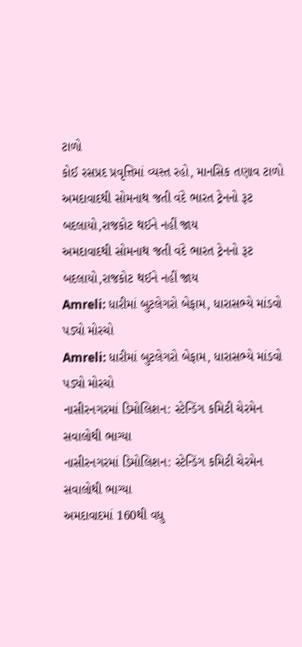ટાળો
કોઈ રસપ્રદ પ્રવૃત્તિમાં વ્યસ્ત રહો, માનસિક તણાવ ટાળો
અમદાવાદથી સોમનાથ જતી વંદે ભારત ટ્રેનનો રૂટ બદલાયો,રાજકોટ થઈને નહીં જાય
અમદાવાદથી સોમનાથ જતી વંદે ભારત ટ્રેનનો રૂટ બદલાયો,રાજકોટ થઈને નહીં જાય
Amreli: ધારીમાં બુટલેગરો બેફામ, ધારાસભ્યે માંડવો પડ્યો મોરચો
Amreli: ધારીમાં બુટલેગરો બેફામ, ધારાસભ્યે માંડવો પડ્યો મોરચો
નાસીરનગરમાં ડિમોલિશન: સ્ટેન્ડિંગ કમિટી ચેરમેન સવાલોથી ભાગ્યા
નાસીરનગરમાં ડિમોલિશન: સ્ટેન્ડિંગ કમિટી ચેરમેન સવાલોથી ભાગ્યા
અમદાવાદમાં 160થી વધુ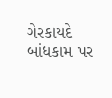ગેરકાયદે બાંધકામ પર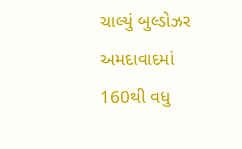ચાલ્યું બુલ્ડોઝર
અમદાવાદમાં 160થી વધુ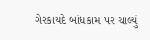ગેરકાયદે બાંધકામ પર ચાલ્યું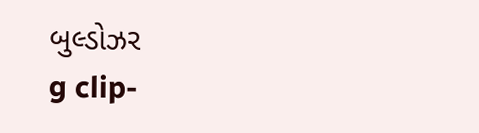બુલ્ડોઝર
g clip-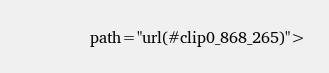path="url(#clip0_868_265)">